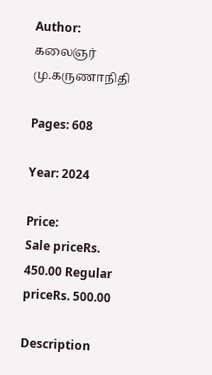Author: கலைஞர் மு.கருணாநிதி

Pages: 608

Year: 2024

Price:
Sale priceRs. 450.00 Regular priceRs. 500.00

Description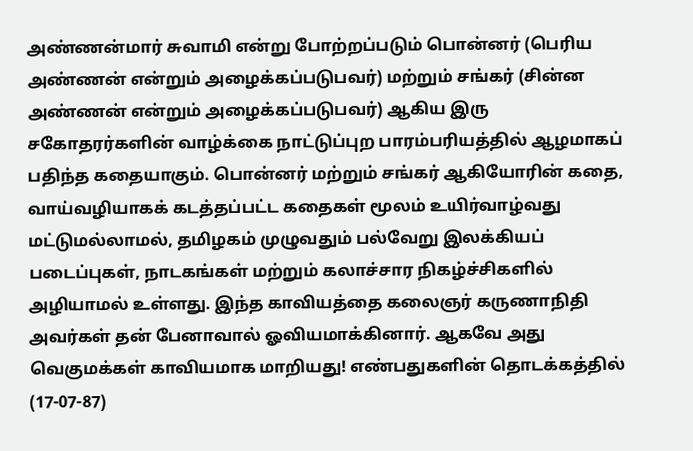அண்ணன்மார் சுவாமி என்று போற்றப்படும் பொன்னர் (பெரிய அண்ணன் என்றும் அழைக்கப்படுபவர்) மற்றும் சங்கர் (சின்ன அண்ணன் என்றும் அழைக்கப்படுபவர்) ஆகிய இரு சகோதரர்களின் வாழ்க்கை நாட்டுப்புற பாரம்பரியத்தில் ஆழமாகப் பதிந்த கதையாகும். பொன்னர் மற்றும் சங்கர் ஆகியோரின் கதை, வாய்வழியாகக் கடத்தப்பட்ட கதைகள் மூலம் உயிர்வாழ்வது மட்டுமல்லாமல், தமிழகம் முழுவதும் பல்வேறு இலக்கியப் படைப்புகள், நாடகங்கள் மற்றும் கலாச்சார நிகழ்ச்சிகளில் அழியாமல் உள்ளது. இந்த காவியத்தை கலைஞர் கருணாநிதி அவர்கள் தன் பேனாவால் ஓவியமாக்கினார். ஆகவே அது வெகுமக்கள் காவியமாக மாறியது! எண்பதுகளின் தொடக்கத்தில் (17-07-87)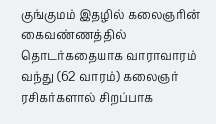குங்குமம் இதழில் கலைஞரின் கைவண்ணத்தில் தொடர்கதையாக வாராவாரம் வந்து (62 வாரம்) கலைஞர் ரசிகர்களால் சிறப்பாக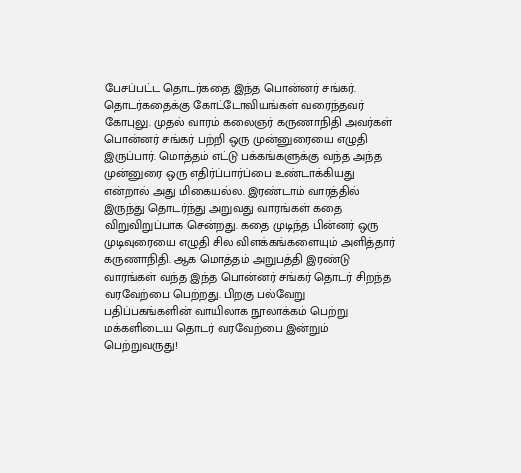பேசப்பட்ட தொடர்கதை இந்த பொன்னர் சங்கர். தொடர்கதைக்கு கோட்டோவியங்கள் வரைந்தவர் கோபுலு. முதல் வாரம் கலைஞர் கருணாநிதி அவர்கள் பொன்னர் சங்கர் பற்றி ஒரு முன்னுரையை எழுதி இருப்பார். மொத்தம் எட்டு பக்கங்களுக்கு வந்த அந்த முன்னுரை ஒரு எதிர்ப்பார்ப்பை உண்டாக்கியது என்றால் அது மிகையல்ல. இரண்டாம் வாரத்தில் இருந்து தொடர்ந்து அறுவது வாரங்கள் கதை விறுவிறுப்பாக சென்றது. கதை முடிந்த பின்னர் ஒரு முடிவுரையை எழுதி சில விளக்கங்களையும் அளித்தார் கருணாநிதி. ஆக மொத்தம் அறுபத்தி இரண்டு வாரங்கள் வந்த இந்த பொன்னர் சங்கர் தொடர் சிறந்த வரவேற்பை பெற்றது. பிறகு பல்வேறு பதிப்பகங்களின் வாயிலாக நூலாக்கம் பெற்று மக்களிடைய தொடர் வரவேற்பை இன்றும் பெற்றுவருது!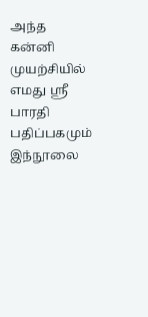அந்த கன்னி முயற்சியில் எமது ஸ்ரீ பாரதி பதிப்பகமும் இந்நூலை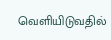வெளியிடுவதில்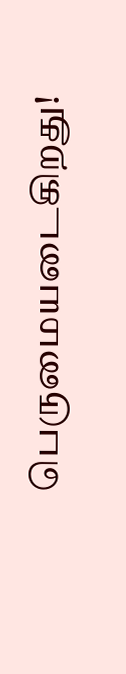பெருமையடைகிறது!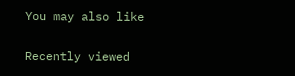You may also like

Recently viewed